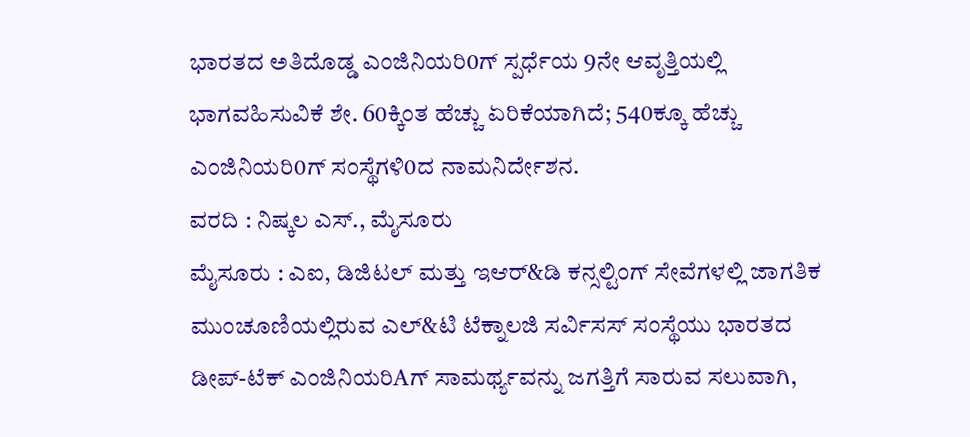ಭಾರತದ ಅತಿದೊಡ್ಡ ಎಂಜಿನಿಯರಿ0ಗ್ ಸ್ಪರ್ಧೆಯ 9ನೇ ಆವೃತ್ತಿಯಲ್ಲಿ ಭಾಗವಹಿಸುವಿಕೆ ಶೇ. 60ಕ್ಕಿಂತ ಹೆಚ್ಚು ಏರಿಕೆಯಾಗಿದೆ; 540ಕ್ಕೂ ಹೆಚ್ಚು ಎಂಜಿನಿಯರಿ0ಗ್ ಸಂಸ್ಥೆಗಳಿ0ದ ನಾಮನಿರ್ದೇಶನ.
ವರದಿ : ನಿಷ್ಕಲ ಎಸ್., ಮೈಸೂರು
ಮೈಸೂರು : ಎಐ, ಡಿಜಿಟಲ್ ಮತ್ತು ಇಆರ್&ಡಿ ಕನ್ಸಲ್ಟಿಂಗ್ ಸೇವೆಗಳಲ್ಲಿ ಜಾಗತಿಕ ಮುಂಚೂಣಿಯಲ್ಲಿರುವ ಎಲ್&ಟಿ ಟೆಕ್ನಾಲಜಿ ಸರ್ವಿಸಸ್ ಸಂಸ್ಥೆಯು ಭಾರತದ ಡೀಪ್-ಟೆಕ್ ಎಂಜಿನಿಯರಿAಗ್ ಸಾಮರ್ಥ್ಯವನ್ನು ಜಗತ್ತಿಗೆ ಸಾರುವ ಸಲುವಾಗಿ,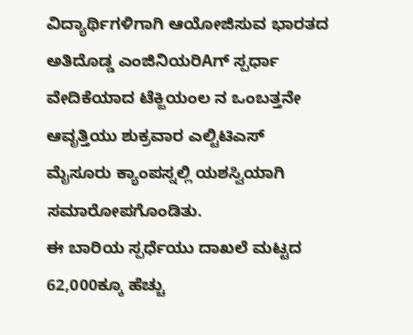ವಿದ್ಯಾರ್ಥಿಗಳಿಗಾಗಿ ಆಯೋಜಿಸುವ ಭಾರತದ ಅತಿದೊಡ್ಡ ಎಂಜಿನಿಯರಿAಗ್ ಸ್ಪರ್ಧಾ ವೇದಿಕೆಯಾದ ಟೆಕ್ಜಿಯಂಲ ನ ಒಂಬತ್ತನೇ ಆವೃತ್ತಿಯು ಶುಕ್ರವಾರ ಎಲ್ಟಿಟಿಎಸ್ ಮೈಸೂರು ಕ್ಯಾಂಪಸ್ನಲ್ಲಿ ಯಶಸ್ವಿಯಾಗಿ ಸಮಾರೋಪಗೊಂಡಿತು.
ಈ ಬಾರಿಯ ಸ್ಪರ್ಧೆಯು ದಾಖಲೆ ಮಟ್ಟದ 62,000ಕ್ಕೂ ಹೆಚ್ಚು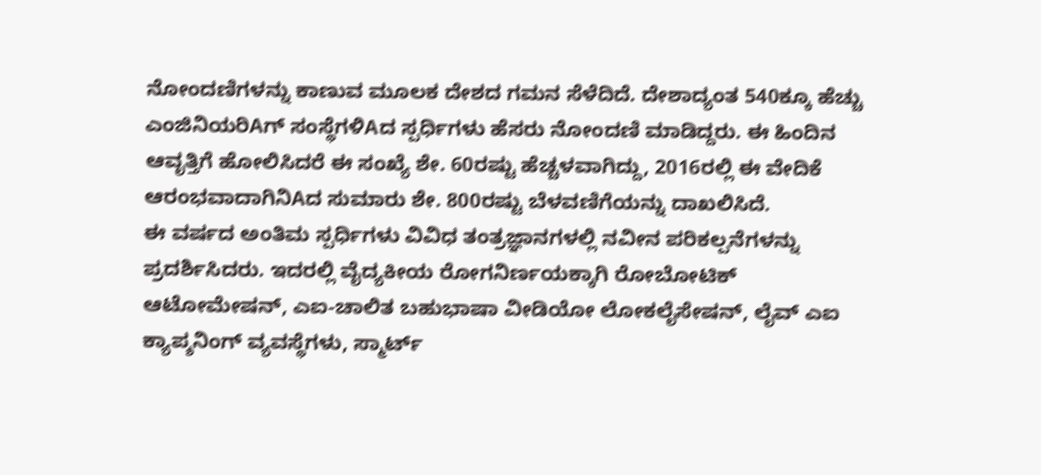ನೋಂದಣಿಗಳನ್ನು ಕಾಣುವ ಮೂಲಕ ದೇಶದ ಗಮನ ಸೆಳೆದಿದೆ. ದೇಶಾದ್ಯಂತ 540ಕ್ಕೂ ಹೆಚ್ಚು ಎಂಜಿನಿಯರಿAಗ್ ಸಂಸ್ಥೆಗಳಿAದ ಸ್ಪರ್ಧಿಗಳು ಹೆಸರು ನೋಂದಣಿ ಮಾಡಿದ್ದರು. ಈ ಹಿಂದಿನ ಆವೃತ್ತಿಗೆ ಹೋಲಿಸಿದರೆ ಈ ಸಂಖ್ಯೆ ಶೇ. 60ರಷ್ಟು ಹೆಚ್ಚಳವಾಗಿದ್ದು, 2016ರಲ್ಲಿ ಈ ವೇದಿಕೆ ಆರಂಭವಾದಾಗಿನಿAದ ಸುಮಾರು ಶೇ. 800ರಷ್ಟು ಬೆಳವಣಿಗೆಯನ್ನು ದಾಖಲಿಸಿದೆ.
ಈ ವರ್ಷದ ಅಂತಿಮ ಸ್ಪರ್ಧಿಗಳು ವಿವಿಧ ತಂತ್ರಜ್ಞಾನಗಳಲ್ಲಿ ನವೀನ ಪರಿಕಲ್ಪನೆಗಳನ್ನು ಪ್ರದರ್ಶಿಸಿದರು. ಇದರಲ್ಲಿ ವೈದ್ಯಕೀಯ ರೋಗನಿರ್ಣಯಕ್ಕಾಗಿ ರೋಬೋಟಿಕ್ ಆಟೋಮೇಷನ್, ಎಐ-ಚಾಲಿತ ಬಹುಭಾಷಾ ವೀಡಿಯೋ ಲೋಕಲೈಸೇಷನ್, ಲೈವ್ ಎಐ ಕ್ಯಾಪ್ಶನಿಂಗ್ ವ್ಯವಸ್ಥೆಗಳು, ಸ್ಮಾರ್ಟ್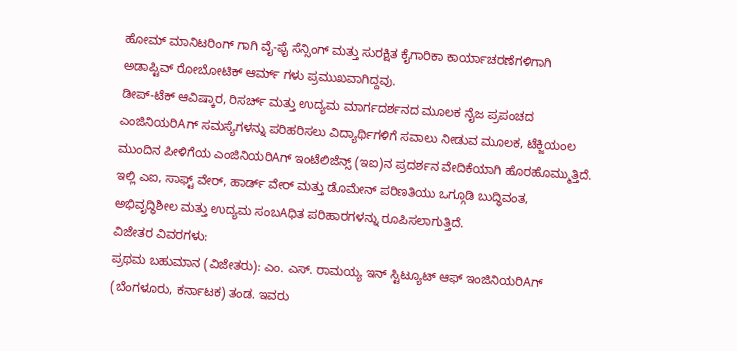ಹೋಮ್ ಮಾನಿಟರಿಂಗ್ ಗಾಗಿ ವೈ-ಫೈ ಸೆನ್ಸಿಂಗ್ ಮತ್ತು ಸುರಕ್ಷಿತ ಕೈಗಾರಿಕಾ ಕಾರ್ಯಾಚರಣೆಗಳಿಗಾಗಿ ಅಡಾಪ್ಟಿವ್ ರೋಬೋಟಿಕ್ ಆರ್ಮ್ ಗಳು ಪ್ರಮುಖವಾಗಿದ್ದವು.
ಡೀಪ್-ಟೆಕ್ ಆವಿಷ್ಕಾರ, ರಿಸರ್ಚ್ ಮತ್ತು ಉದ್ಯಮ ಮಾರ್ಗದರ್ಶನದ ಮೂಲಕ ನೈಜ ಪ್ರಪಂಚದ ಎಂಜಿನಿಯರಿAಗ್ ಸಮಸ್ಯೆಗಳನ್ನು ಪರಿಹರಿಸಲು ವಿದ್ಯಾರ್ಥಿಗಳಿಗೆ ಸವಾಲು ನೀಡುವ ಮೂಲಕ, ಟೆಕ್ಜಿಯಂಲ ಮುಂದಿನ ಪೀಳಿಗೆಯ ಎಂಜಿನಿಯರಿAಗ್ ಇಂಟೆಲಿಜೆನ್ಸ್ (ಇಐ)ನ ಪ್ರದರ್ಶನ ವೇದಿಕೆಯಾಗಿ ಹೊರಹೊಮ್ಮುತ್ತಿದೆ. ಇಲ್ಲಿ ಎಐ, ಸಾಫ್ಟ್ ವೇರ್, ಹಾರ್ಡ್ ವೇರ್ ಮತ್ತು ಡೊಮೇನ್ ಪರಿಣತಿಯು ಒಗ್ಗೂಡಿ ಬುದ್ಧಿವಂತ, ಅಭಿವೃದ್ಧಿಶೀಲ ಮತ್ತು ಉದ್ಯಮ ಸಂಬAಧಿತ ಪರಿಹಾರಗಳನ್ನು ರೂಪಿಸಲಾಗುತ್ತಿದೆ.
ವಿಜೇತರ ವಿವರಗಳು:
ಪ್ರಥಮ ಬಹುಮಾನ (ವಿಜೇತರು): ಎಂ. ಎಸ್. ರಾಮಯ್ಯ ಇನ್ ಸ್ಟಿಟ್ಯೂಟ್ ಆಫ್ ಇಂಜಿನಿಯರಿAಗ್ (ಬೆಂಗಳೂರು, ಕರ್ನಾಟಕ) ತಂಡ. ಇವರು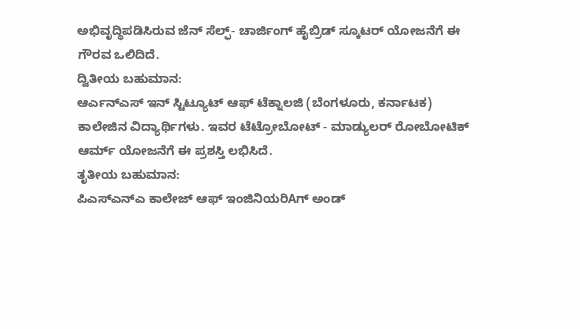ಅಭಿವೃದ್ಧಿಪಡಿಸಿರುವ ಜೆನ್ ಸೆಲ್ಫ್- ಚಾರ್ಜಿಂಗ್ ಹೈಬ್ರಿಡ್ ಸ್ಕೂಟರ್ ಯೋಜನೆಗೆ ಈ ಗೌರವ ಒಲಿದಿದೆ.
ದ್ವಿತೀಯ ಬಹುಮಾನ:
ಆರ್ಎನ್ಎಸ್ ಇನ್ ಸ್ಟಿಟ್ಯೂಟ್ ಆಫ್ ಟೆಕ್ನಾಲಜಿ (ಬೆಂಗಳೂರು, ಕರ್ನಾಟಕ) ಕಾಲೇಜಿನ ವಿದ್ಯಾರ್ಥಿಗಳು. ಇವರ ಟೆಟ್ರೋಬೋಟ್ - ಮಾಡ್ಯುಲರ್ ರೋಬೋಟಿಕ್ ಆರ್ಮ್ ಯೋಜನೆಗೆ ಈ ಪ್ರಶಸ್ತಿ ಲಭಿಸಿದೆ.
ತೃತೀಯ ಬಹುಮಾನ:
ಪಿಎಸ್ಎನ್ಎ ಕಾಲೇಜ್ ಆಫ್ ಇಂಜಿನಿಯರಿAಗ್ ಅಂಡ್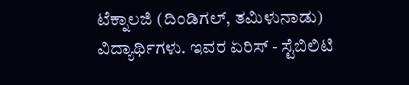ಟೆಕ್ನಾಲಜಿ (ದಿಂಡಿಗಲ್, ತಮಿಳುನಾಡು) ವಿದ್ಯಾರ್ಥಿಗಳು. ಇವರ ಏರಿಸ್ - ಸ್ಟೆಬಿಲಿಟಿ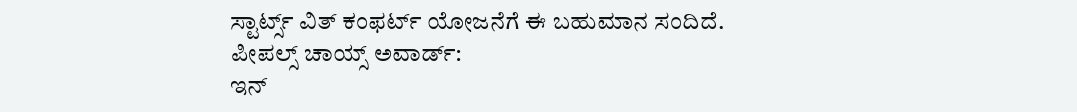ಸ್ಟಾರ್ಟ್ಸ್ ವಿತ್ ಕಂಫರ್ಟ್ ಯೋಜನೆಗೆ ಈ ಬಹುಮಾನ ಸಂದಿದೆ.
ಪೀಪಲ್ಸ್ ಚಾಯ್ಸ್ ಅವಾರ್ಡ್:
ಇನ್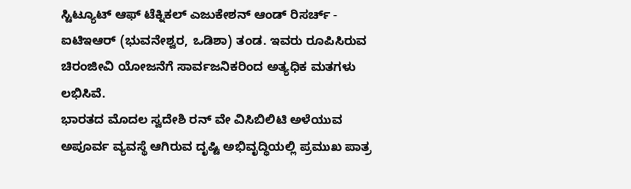ಸ್ಟಿಟ್ಯೂಟ್ ಆಫ್ ಟೆಕ್ನಿಕಲ್ ಎಜುಕೇಶನ್ ಆಂಡ್ ರಿಸರ್ಚ್ - ಐಟಿಇಆರ್ (ಭುವನೇಶ್ವರ, ಒಡಿಶಾ) ತಂಡ. ಇವರು ರೂಪಿಸಿರುವ ಚಿರಂಜೀವಿ ಯೋಜನೆಗೆ ಸಾರ್ವಜನಿಕರಿಂದ ಅತ್ಯಧಿಕ ಮತಗಳು ಲಭಿಸಿವೆ.
ಭಾರತದ ಮೊದಲ ಸ್ವದೇಶಿ ರನ್ ವೇ ವಿಸಿಬಿಲಿಟಿ ಅಳೆಯುವ ಅಪೂರ್ವ ವ್ಯವಸ್ಥೆ ಆಗಿರುವ ದೃಷ್ಟಿ ಅಭಿವೃದ್ಧಿಯಲ್ಲಿ ಪ್ರಮುಖ ಪಾತ್ರ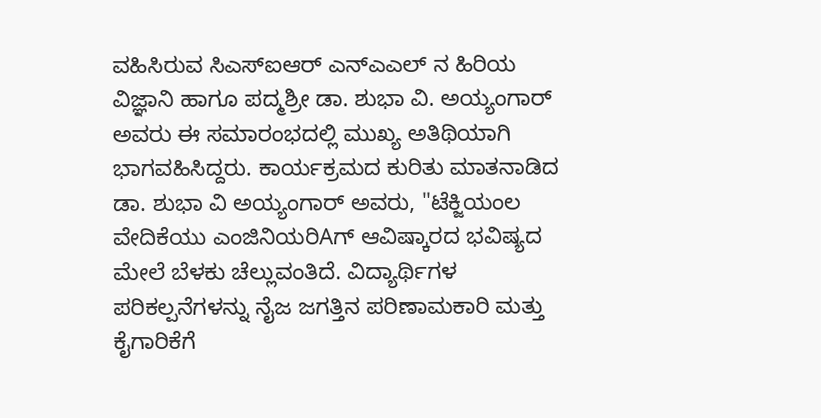ವಹಿಸಿರುವ ಸಿಎಸ್ಐಆರ್ ಎನ್ಎಎಲ್ ನ ಹಿರಿಯ ವಿಜ್ಞಾನಿ ಹಾಗೂ ಪದ್ಮಶ್ರೀ ಡಾ. ಶುಭಾ ವಿ. ಅಯ್ಯಂಗಾರ್ ಅವರು ಈ ಸಮಾರಂಭದಲ್ಲಿ ಮುಖ್ಯ ಅತಿಥಿಯಾಗಿ ಭಾಗವಹಿಸಿದ್ದರು. ಕಾರ್ಯಕ್ರಮದ ಕುರಿತು ಮಾತನಾಡಿದ ಡಾ. ಶುಭಾ ವಿ ಅಯ್ಯಂಗಾರ್ ಅವರು, "ಟೆಕ್ಜಿಯಂಲ ವೇದಿಕೆಯು ಎಂಜಿನಿಯರಿAಗ್ ಆವಿಷ್ಕಾರದ ಭವಿಷ್ಯದ ಮೇಲೆ ಬೆಳಕು ಚೆಲ್ಲುವಂತಿದೆ. ವಿದ್ಯಾರ್ಥಿಗಳ ಪರಿಕಲ್ಪನೆಗಳನ್ನು ನೈಜ ಜಗತ್ತಿನ ಪರಿಣಾಮಕಾರಿ ಮತ್ತು ಕೈಗಾರಿಕೆಗೆ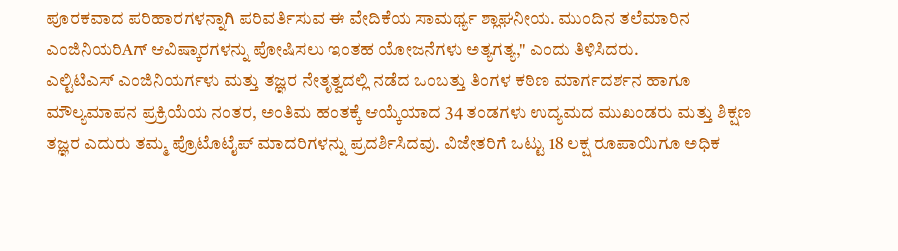ಪೂರಕವಾದ ಪರಿಹಾರಗಳನ್ನಾಗಿ ಪರಿವರ್ತಿಸುವ ಈ ವೇದಿಕೆಯ ಸಾಮರ್ಥ್ಯ ಶ್ಲಾಘನೀಯ. ಮುಂದಿನ ತಲೆಮಾರಿನ ಎಂಜಿನಿಯರಿAಗ್ ಆವಿಷ್ಕಾರಗಳನ್ನು ಪೋಷಿಸಲು ಇಂತಹ ಯೋಜನೆಗಳು ಅತ್ಯಗತ್ಯ," ಎಂದು ತಿಳಿಸಿದರು.
ಎಲ್ಟಿಟಿಎಸ್ ಎಂಜಿನಿಯರ್ಗಳು ಮತ್ತು ತಜ್ಞರ ನೇತೃತ್ವದಲ್ಲಿ ನಡೆದ ಒಂಬತ್ತು ತಿಂಗಳ ಕಠಿಣ ಮಾರ್ಗದರ್ಶನ ಹಾಗೂ ಮೌಲ್ಯಮಾಪನ ಪ್ರಕ್ರಿಯೆಯ ನಂತರ, ಅಂತಿಮ ಹಂತಕ್ಕೆ ಆಯ್ಕೆಯಾದ 34 ತಂಡಗಳು ಉದ್ಯಮದ ಮುಖಂಡರು ಮತ್ತು ಶಿಕ್ಷಣ ತಜ್ಞರ ಎದುರು ತಮ್ಮ ಪ್ರೊಟೊಟೈಪ್ ಮಾದರಿಗಳನ್ನು ಪ್ರದರ್ಶಿಸಿದವು. ವಿಜೇತರಿಗೆ ಒಟ್ಟು 18 ಲಕ್ಷ ರೂಪಾಯಿಗೂ ಅಧಿಕ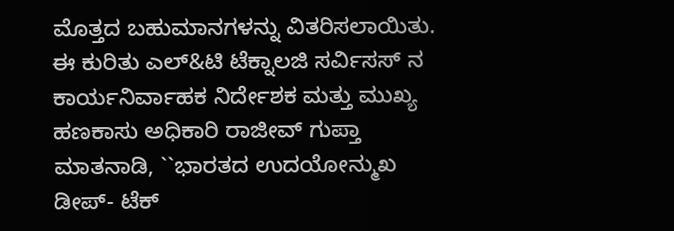ಮೊತ್ತದ ಬಹುಮಾನಗಳನ್ನು ವಿತರಿಸಲಾಯಿತು.
ಈ ಕುರಿತು ಎಲ್&ಟಿ ಟೆಕ್ನಾಲಜಿ ಸರ್ವಿಸಸ್ ನ ಕಾರ್ಯನಿರ್ವಾಹಕ ನಿರ್ದೇಶಕ ಮತ್ತು ಮುಖ್ಯ ಹಣಕಾಸು ಅಧಿಕಾರಿ ರಾಜೀವ್ ಗುಪ್ತಾ ಮಾತನಾಡಿ, ``ಭಾರತದ ಉದಯೋನ್ಮುಖ ಡೀಪ್- ಟೆಕ್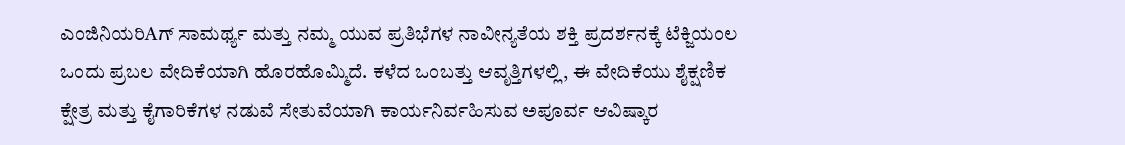ಎಂಜಿನಿಯರಿAಗ್ ಸಾಮರ್ಥ್ಯ ಮತ್ತು ನಮ್ಮ ಯುವ ಪ್ರತಿಭೆಗಳ ನಾವೀನ್ಯತೆಯ ಶಕ್ತಿ ಪ್ರದರ್ಶನಕ್ಕೆ ಟೆಕ್ಜಿಯಂಲ ಒಂದು ಪ್ರಬಲ ವೇದಿಕೆಯಾಗಿ ಹೊರಹೊಮ್ಮಿದೆ. ಕಳೆದ ಒಂಬತ್ತು ಆವೃತ್ತಿಗಳಲ್ಲಿ, ಈ ವೇದಿಕೆಯು ಶೈಕ್ಷಣಿಕ ಕ್ಷೇತ್ರ ಮತ್ತು ಕೈಗಾರಿಕೆಗಳ ನಡುವೆ ಸೇತುವೆಯಾಗಿ ಕಾರ್ಯನಿರ್ವಹಿಸುವ ಅಪೂರ್ವ ಆವಿಷ್ಕಾರ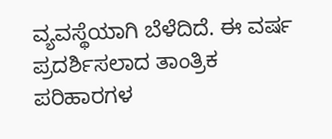ವ್ಯವಸ್ಥೆಯಾಗಿ ಬೆಳೆದಿದೆ. ಈ ವರ್ಷ ಪ್ರದರ್ಶಿಸಲಾದ ತಾಂತ್ರಿಕ ಪರಿಹಾರಗಳ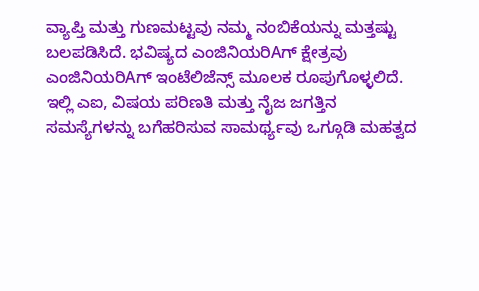ವ್ಯಾಪ್ತಿ ಮತ್ತು ಗುಣಮಟ್ಟವು ನಮ್ಮ ನಂಬಿಕೆಯನ್ನು ಮತ್ತಷ್ಟು ಬಲಪಡಿಸಿದೆ. ಭವಿಷ್ಯದ ಎಂಜಿನಿಯರಿAಗ್ ಕ್ಷೇತ್ರವು ಎಂಜಿನಿಯರಿAಗ್ ಇಂಟೆಲಿಜೆನ್ಸ್ ಮೂಲಕ ರೂಪುಗೊಳ್ಳಲಿದೆ. ಇಲ್ಲಿ ಎಐ, ವಿಷಯ ಪರಿಣತಿ ಮತ್ತು ನೈಜ ಜಗತ್ತಿನ ಸಮಸ್ಯೆಗಳನ್ನು ಬಗೆಹರಿಸುವ ಸಾಮರ್ಥ್ಯವು ಒಗ್ಗೂಡಿ ಮಹತ್ವದ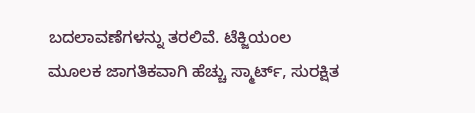ಬದಲಾವಣೆಗಳನ್ನು ತರಲಿವೆ. ಟೆಕ್ಜಿಯಂಲ ಮೂಲಕ ಜಾಗತಿಕವಾಗಿ ಹೆಚ್ಚು ಸ್ಮಾರ್ಟ್, ಸುರಕ್ಷಿತ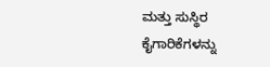ಮತ್ತು ಸುಸ್ಥಿರ ಕೈಗಾರಿಕೆಗಳನ್ನು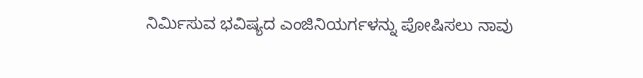ನಿರ್ಮಿಸುವ ಭವಿಷ್ಯದ ಎಂಜಿನಿಯರ್ಗಳನ್ನು ಪೋಷಿಸಲು ನಾವು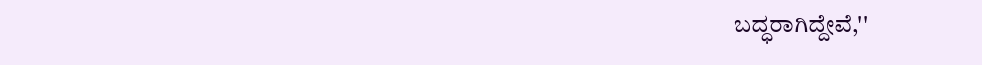ಬದ್ಧರಾಗಿದ್ದೇವೆ,''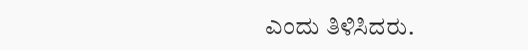ಎಂದು ತಿಳಿಸಿದರು.